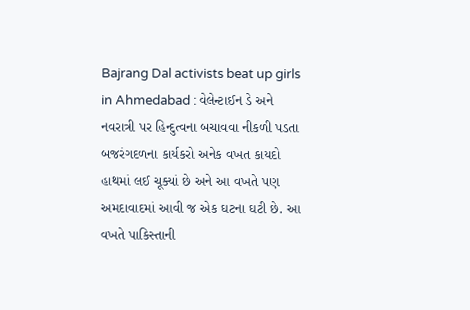Bajrang Dal activists beat up girls in Ahmedabad : વેલેન્ટાઈન ડે અને નવરાત્રી પર હિન્દુત્વના બચાવવા નીકળી પડતા બજરંગદળના કાર્યકરો અનેક વખત કાયદો હાથમાં લઈ ચૂક્યાં છે અને આ વખતે પણ અમદાવાદમાં આવી જ એક ઘટના ઘટી છે. આ વખતે પાકિસ્તાની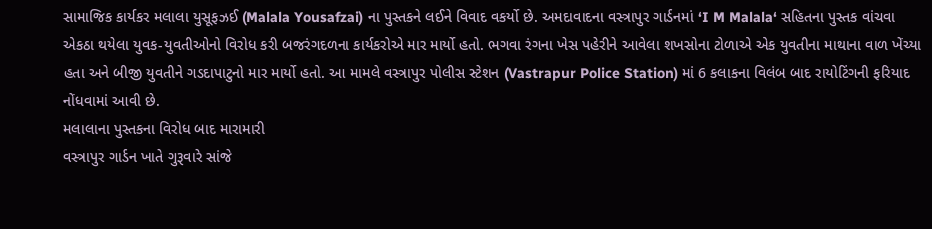સામાજિક કાર્યકર મલાલા યુસૂફઝઈ (Malala Yousafzai) ના પુસ્તકને લઈને વિવાદ વકર્યો છે. અમદાવાદના વસ્ત્રાપુર ગાર્ડનમાં ‘I M Malala‘ સહિતના પુસ્તક વાંચવા એકઠા થયેલા યુવક-યુવતીઓનો વિરોધ કરી બજરંગદળના કાર્યકરોએ માર માર્યો હતો. ભગવા રંગના ખેસ પહેરીને આવેલા શખસોના ટોળાએ એક યુવતીના માથાના વાળ ખેંચ્યા હતા અને બીજી યુવતીને ગડદાપાટુનો માર માર્યો હતો. આ મામલે વસ્ત્રાપુર પોલીસ સ્ટેશન (Vastrapur Police Station) માં 6 કલાકના વિલંબ બાદ રાયોટિંગની ફરિયાદ નોંધવામાં આવી છે.
મલાલાના પુસ્તકના વિરોધ બાદ મારામારી
વસ્ત્રાપુર ગાર્ડન ખાતે ગુરૂવારે સાંજે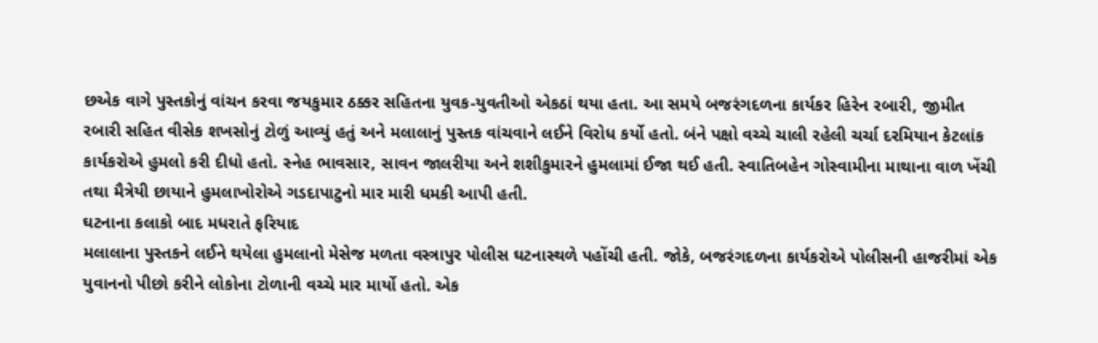છએક વાગે પુસ્તકોનું વાંચન કરવા જયકુમાર ઠક્કર સહિતના યુવક-યુવતીઓ એકઠાં થયા હતા. આ સમયે બજરંગદળના કાર્યકર હિરેન રબારી, જીમીત રબારી સહિત વીસેક શખસોનું ટોળું આવ્યું હતું અને મલાલાનું પુસ્તક વાંચવાને લઈને વિરોધ કર્યો હતો. બંને પક્ષો વચ્ચે ચાલી રહેલી ચર્ચા દરમિયાન કેટલાંક કાર્યકરોએ હુમલો કરી દીધો હતો. સ્નેહ ભાવસાર, સાવન જાલરીયા અને શશીકુમારને હુમલામાં ઈજા થઈ હતી. સ્વાતિબહેન ગોસ્વામીના માથાના વાળ ખેંચી તથા મૈત્રેયી છાયાને હુમલાખોરોએ ગડદાપાટુનો માર મારી ધમકી આપી હતી.
ઘટનાના કલાકો બાદ મધરાતે ફરિયાદ
મલાલાના પુસ્તકને લઈને થયેલા હુમલાનો મેસેજ મળતા વસ્ત્રાપુર પોલીસ ઘટનાસ્થળે પહોંચી હતી. જોકે, બજરંગદળના કાર્યકરોએ પોલીસની હાજરીમાં એક યુવાનનો પીછો કરીને લોકોના ટોળાની વચ્ચે માર માર્યો હતો. એક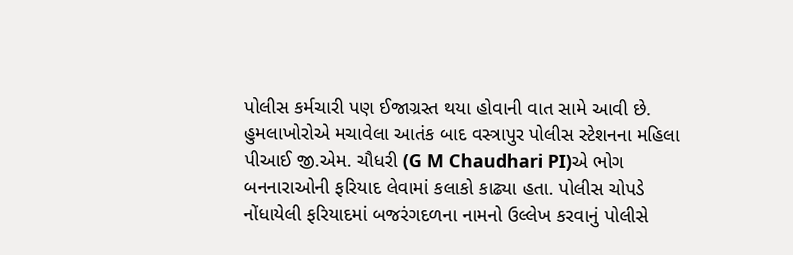પોલીસ કર્મચારી પણ ઈજાગ્રસ્ત થયા હોવાની વાત સામે આવી છે. હુમલાખોરોએ મચાવેલા આતંક બાદ વસ્ત્રાપુર પોલીસ સ્ટેશનના મહિલા પીઆઈ જી.એમ. ચૌધરી (G M Chaudhari PI)એ ભોગ બનનારાઓની ફરિયાદ લેવામાં કલાકો કાઢ્યા હતા. પોલીસ ચોપડે નોંધાયેલી ફરિયાદમાં બજરંગદળના નામનો ઉલ્લેખ કરવાનું પોલીસે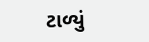ટાળ્યું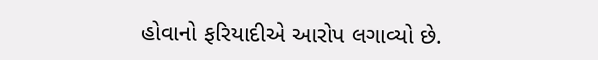હોવાનો ફરિયાદીએ આરોપ લગાવ્યો છે.